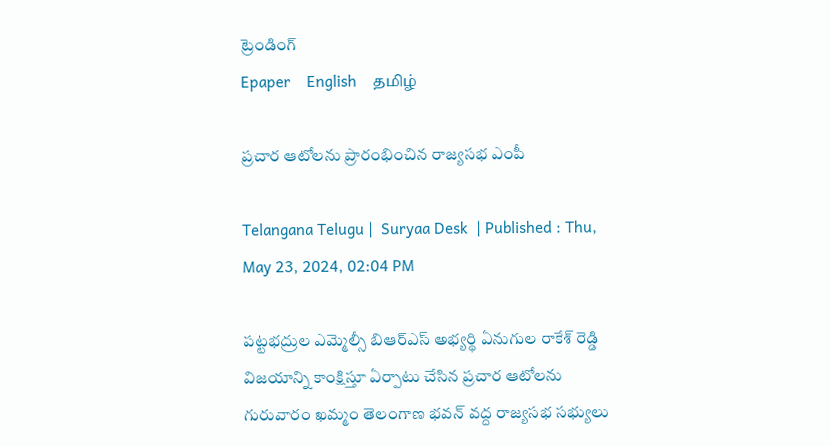ట్రెండింగ్
Epaper    English    தமிழ்

ప్రచార ఆటోలను ప్రారంభించిన రాజ్యసభ ఎంపీ

Telangana Telugu |  Suryaa Desk  | Published : Thu, May 23, 2024, 02:04 PM

పట్టభద్రుల ఎమ్మెల్సీ బిఆర్ఎస్ అభ్యర్థి ఏనుగుల రాకేశ్ రెడ్డి విజయాన్ని కాంక్షిస్తూ ఏర్పాటు చేసిన ప్రచార ఆటోలను గురువారం ఖమ్మం తెలంగాణ భవన్ వద్ద రాజ్యసభ సభ్యులు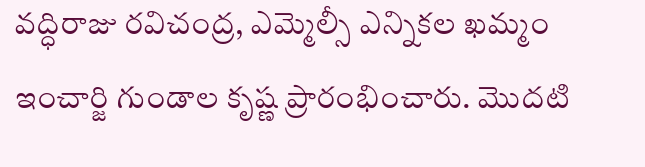వద్ధిరాజు రవిచంద్ర, ఎమ్మెల్సీ ఎన్నికల ఖమ్మం ఇంచార్జి గుండాల కృష్ణ ప్రారంభించారు. మొదటి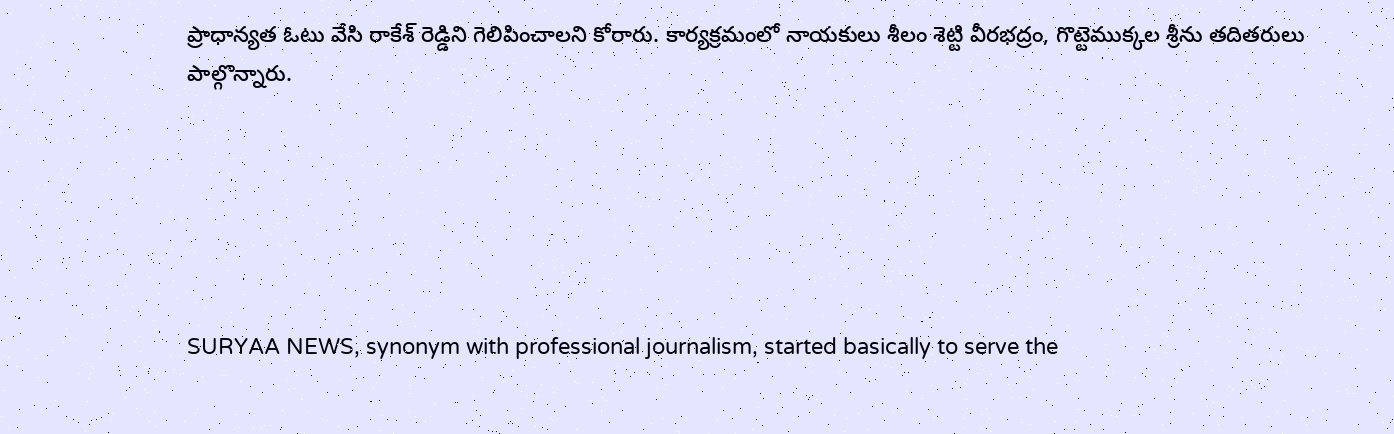ప్రాధాన్యత ఓటు వేసి రాకేశ్ రెడ్డిని గెలిపించాలని కోరారు. కార్యక్రమంలో నాయకులు శీలం శెట్టి వీరభద్రం, గొట్టెముక్కల శ్రీను తదితరులు పాల్గొన్నారు.






SURYAA NEWS, synonym with professional journalism, started basically to serve the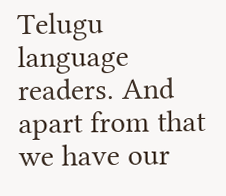Telugu language readers. And apart from that we have our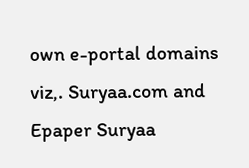own e-portal domains viz,. Suryaa.com and Epaper Suryaa